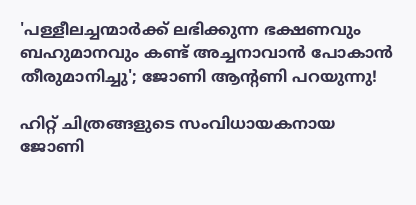'പള്ളീലച്ചന്മാർക്ക് ലഭിക്കുന്ന ഭക്ഷണവും ബഹുമാനവും കണ്ട് അച്ചനാവാൻ പോകാൻ തീരുമാനിച്ചു'; ജോണി ആന്റണി പറയുന്നു!

ഹിറ്റ് ചിത്രങ്ങളുടെ സംവിധായകനായ ജോണി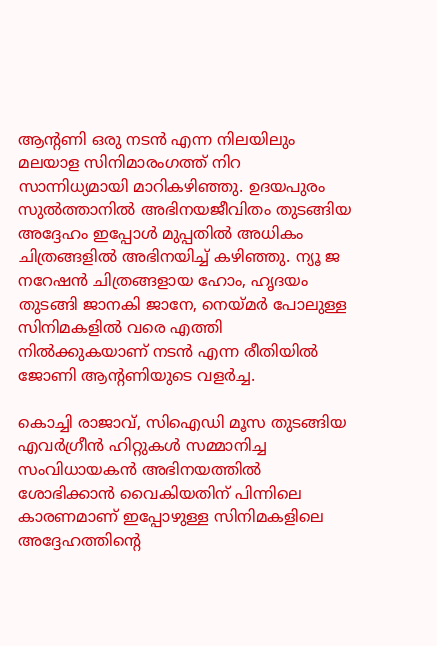ആന്റണി ഒരു നടൻ എന്ന നിലയിലും മലയാള സിനിമാരംഗത്ത് നിറ സാന്നിധ്യമായി മാറികഴിഞ്ഞു. ഉദയപുരം സുൽത്താനിൽ അഭിനയജീവിതം തുടങ്ങിയ അദ്ദേഹം ഇപ്പോൾ മുപ്പതിൽ അധികം ചിത്രങ്ങളിൽ അഭിനയിച്ച് കഴിഞ്ഞു. ന്യൂ ജ നറേഷൻ ചിത്രങ്ങളായ ഹോം, ഹൃദയം തുടങ്ങി ജാനകി ജാനേ, നെയ്മർ പോലുള്ള സിനിമകളിൽ വരെ എത്തി നിൽക്കുകയാണ് നടൻ എന്ന രീതിയിൽ ജോണി ആന്റണിയുടെ വളർച്ച.

കൊച്ചി രാജാവ്, സിഐഡി മൂസ തുടങ്ങിയ എവർഗ്രീൻ ഹിറ്റുകൾ സമ്മാനിച്ച സംവിധായകൻ അഭിനയത്തിൽ ശോഭിക്കാൻ വൈകിയതിന് പിന്നിലെ കാരണമാണ് ഇപ്പോഴുള്ള സിനിമകളിലെ അദ്ദേഹത്തിന്റെ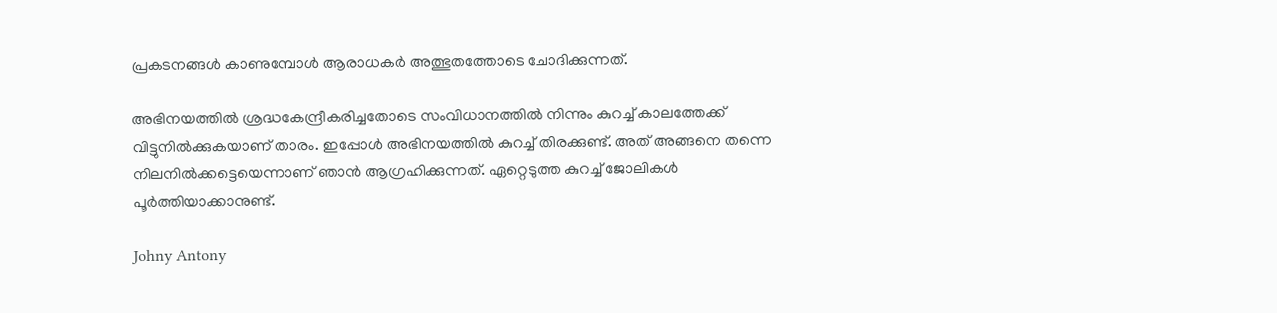പ്രകടനങ്ങൾ കാണുമ്പോൾ ആരാധകർ അത്ഭുതത്തോടെ ചോദിക്കുന്നത്.

അഭിനയത്തിൽ ശ്രദ്ധകേന്ദ്രീകരിച്ചതോടെ സംവിധാനത്തിൽ നിന്നും കുറച്ച് കാലത്തേക്ക് വിട്ടുനിൽക്കുകയാണ് താരം. ഇപ്പോൾ അഭിനയത്തിൽ കുറച്ച് തിരക്കുണ്ട്. അത് അങ്ങനെ തന്നെ നിലനിൽക്കട്ടെയെന്നാണ് ഞാൻ ആഗ്രഹിക്കുന്നത്. ഏറ്റെടുത്ത കുറച്ച് ജോലികൾ പൂർത്തിയാക്കാനുണ്ട്.

Johny Antony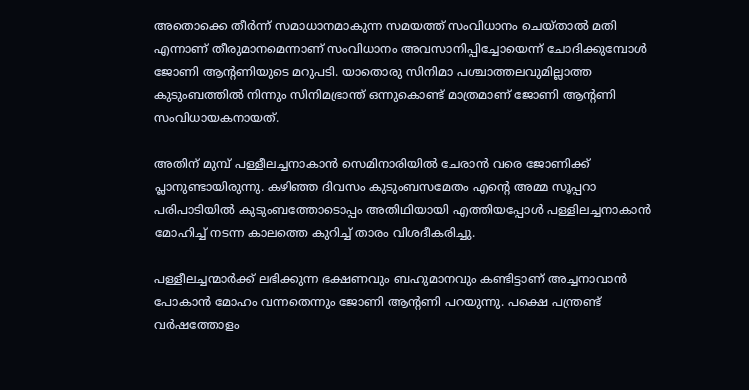അതൊക്കെ തീർന്ന് സമാധാനമാകുന്ന സമയത്ത് സംവിധാനം ചെയ്താൽ മതി എന്നാണ് തീരുമാനമെന്നാണ് സംവിധാനം അവസാനിപ്പിച്ചോയെന്ന് ചോദിക്കുമ്പോൾ ജോണി ആന്റണിയുടെ മറുപടി. യാതൊരു സിനിമാ പശ്ചാത്തലവുമില്ലാത്ത കുടുംബത്തിൽ നിന്നും സിനിമഭ്രാന്ത് ഒന്നുകൊണ്ട് മാത്രമാണ് ജോണി ആന്റണി സംവിധായകനായത്.

അതിന് മുമ്പ് പള്ളീലച്ചനാകാൻ സെമിനാരിയിൽ ചേരാൻ വരെ ജോണിക്ക് പ്ലാനുണ്ടായിരുന്നു. കഴിഞ്ഞ ദിവസം കുടുംബസമേതം എന്റെ അമ്മ സൂപ്പറാ പരിപാടിയിൽ കുടുംബത്തോടൊപ്പം അതിഥിയായി എത്തിയപ്പോൾ പള്ളിലച്ചനാകാൻ മോഹിച്ച് നടന്ന കാലത്തെ കുറിച്ച് താരം വിശദീകരിച്ചു.

പള്ളീലച്ചന്മാർക്ക് ലഭിക്കുന്ന ഭക്ഷണവും ബഹുമാനവും കണ്ടിട്ടാണ് അച്ചനാവാൻ പോകാൻ മോഹം വന്നതെന്നും ജോണി ആന്റണി പറയുന്നു. പക്ഷെ പന്ത്രണ്ട് വർഷത്തോളം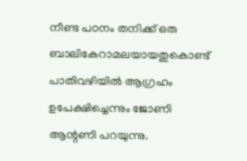നീണ്ട പഠനം തനിക്ക് ഒരു ബാലികേറാമലയായതുകൊണ്ട് പാതിവഴിയിൽ‌ ആഗ്രഹം ഉപേക്ഷിച്ചെന്നും ജോണി ആന്റണി പറയുന്നു.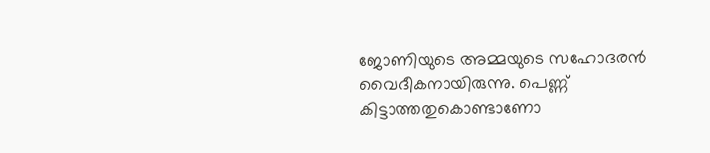ജോണിയുടെ അമ്മയുടെ സഹോദരൻ വൈദീകനായിരുന്നു. പെണ്ണ് കിട്ടാത്തതുകൊണ്ടാണോ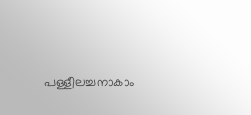പള്ളീലച്ചനാകാം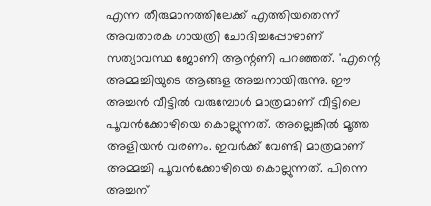എന്ന തീരുമാനത്തിലേക്ക് എത്തിയതെന്ന് അവതാരക ഗായത്രി ചോദിച്ചപ്പോഴാണ് സത്യാവസ്ഥ ജോണി ആന്റണി പറഞ്ഞത്. 'എന്റെ അമ്മച്ചിയുടെ ആങ്ങള അച്ചനായിരുന്നു. ഈ അച്ചൻ വീട്ടിൽ വരുമ്പോൾ മാത്രമാണ് വീട്ടിലെ പൂവൻക്കോഴിയെ കൊല്ലുന്നത്. അല്ലെങ്കിൽ മൂത്ത അളിയൻ വരണം. ഇവർക്ക് വേണ്ടി മാത്രമാണ് അമ്മച്ചി പൂവൻക്കോഴിയെ കൊല്ലുന്നത്. പിന്നെ അച്ചന്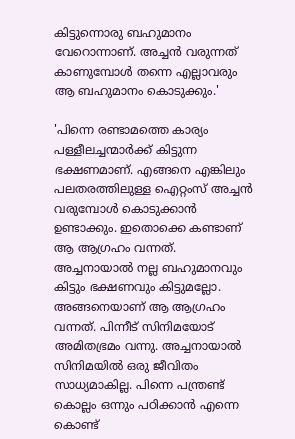കിട്ടുന്നൊരു ബഹുമാനം വേറൊന്നാണ്. അച്ചൻ വരുന്നത് കാണുമ്പോൾ തന്നെ എല്ലാവരും ആ ബഹുമാനം കൊടുക്കും.'

'പിന്നെ രണ്ടാമത്തെ കാര്യം പള്ളീലച്ചന്മാർക്ക് കിട്ടുന്ന ഭക്ഷണമാണ്. എങ്ങനെ എങ്കിലും പലതരത്തിലുള്ള ഐറ്റംസ് അച്ചൻ വരുമ്പോൾ കൊടുക്കാൻ ഉണ്ടാക്കും. ഇതൊക്കെ കണ്ടാണ് ആ ആഗ്രഹം വന്നത്. അച്ചനായാൽ നല്ല ബഹുമാനവും കിട്ടും ഭക്ഷണവും കിട്ടുമല്ലോ. അങ്ങനെയാണ് ആ ആഗ്രഹം വന്നത്. പിന്നീട് സിനിമയോട് അമിതഭ്രമം വന്നു. അച്ചനായാൽ സിനിമയിൽ ഒരു ജീവിതം സാധ്യമാകില്ല. പിന്നെ പന്ത്രണ്ട് കൊല്ലം ഒന്നും പഠിക്കാൻ എന്നെ കൊണ്ട്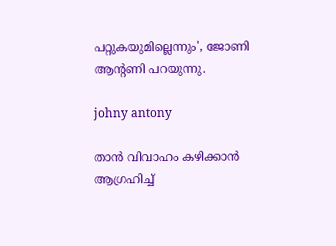പറ്റുകയുമില്ലെന്നും', ജോണി ആന്റണി പറയുന്നു.

johny antony

താൻ വിവാഹം കഴിക്കാൻ ആഗ്രഹിച്ച്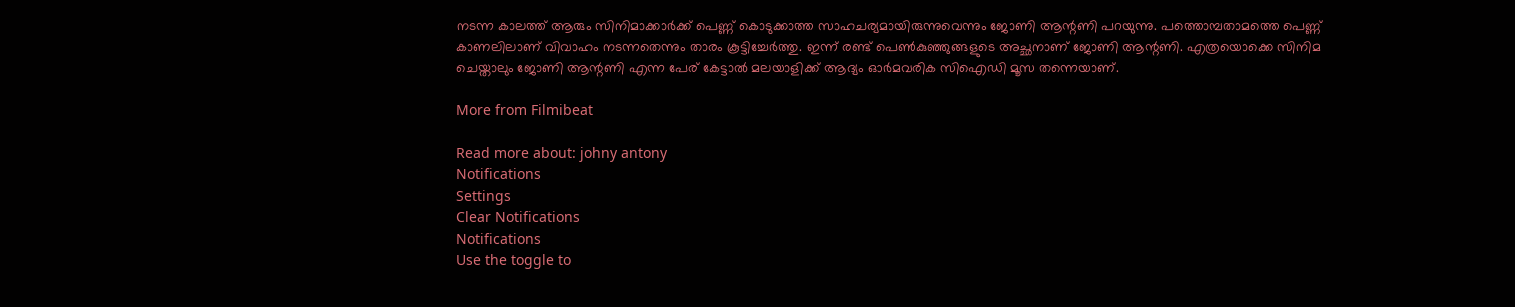നടന്ന കാലത്ത് ആരും സിനിമാക്കാർക്ക് പെണ്ണ് കൊടുക്കാത്ത സാഹചര്യമായിരുന്നുവെന്നും ജോണി ആന്റണി പറയുന്നു. പത്തൊമ്പതാമത്തെ പെണ്ണ് കാണലിലാണ് വിവാഹം നടന്നതെന്നും താരം കൂ‍ട്ടിച്ചേർത്തു. ഇന്ന് രണ്ട് പെൺകുഞ്ഞുങ്ങളുടെ അച്ഛനാണ് ജോണി ആന്റണി. എത്രയൊക്കെ സിനിമ ചെയ്താലും ജോണി ആന്റണി എന്ന പേര് കേട്ടാൽ മലയാളിക്ക് ആദ്യം ഓർമവരിക സിഐഡി മൂസ തന്നെയാണ്.

More from Filmibeat

Read more about: johny antony
Notifications
Settings
Clear Notifications
Notifications
Use the toggle to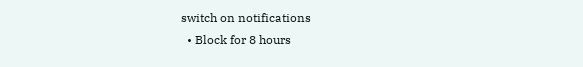switch on notifications
  • Block for 8 hours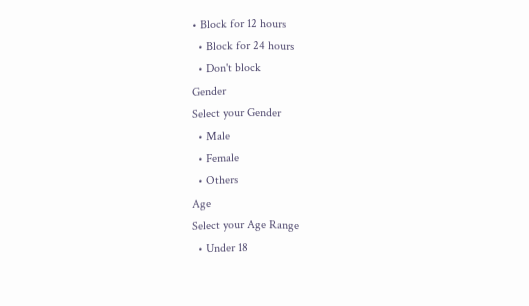• Block for 12 hours
  • Block for 24 hours
  • Don't block
Gender
Select your Gender
  • Male
  • Female
  • Others
Age
Select your Age Range
  • Under 18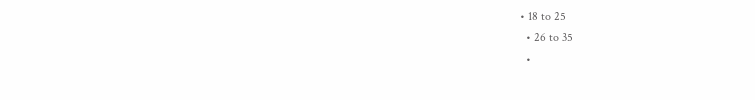• 18 to 25
  • 26 to 35
  •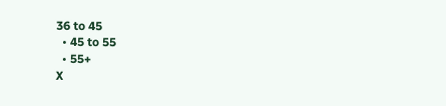36 to 45
  • 45 to 55
  • 55+
X